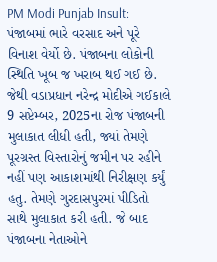PM Modi Punjab Insult: પંજાબમાં ભારે વરસાદ અને પૂરે વિનાશ વેર્યો છે. પંજાબના લોકોની સ્થિતિ ખૂબ જ ખરાબ થઈ ગઈ છે. જેથી વડાપ્રધાન નરેન્દ્ર મોદીએ ગઈકાલે 9 સપ્ટેમ્બર, 2025ના રોજ પંજાબની મુલાકાત લીધી હતી, જ્યાં તેમણે પૂરગ્રસ્ત વિસ્તારોનું જમીન પર રહીને નહીં પણ આકાશમાંથી નિરીક્ષણ કર્યું હતુ. તેમણે ગુરદાસપુરમાં પીડિતો સાથે મુલાકાત કરી હતી. જે બાદ પંજાબના નેતાઓને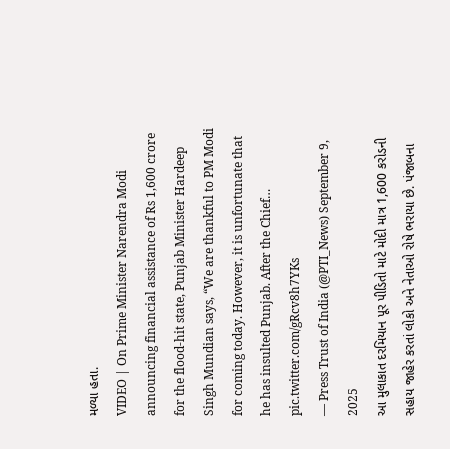મળ્યા હતા.
VIDEO | On Prime Minister Narendra Modi announcing financial assistance of Rs 1,600 crore for the flood-hit state, Punjab Minister Hardeep Singh Mundian says, “We are thankful to PM Modi for coming today. However, it is unfortunate that he has insulted Punjab. After the Chief… pic.twitter.com/gRcv8h7YKs
— Press Trust of India (@PTI_News) September 9, 2025
આ મુલાકાત દરમિયાન પૂર પીડિતો માટે મોદી માત્ર 1,600 કરોડની સહાય જાહેર કરતાં લોકો અને નેતાઓ રોષે ભરાયા છે. પંજાબના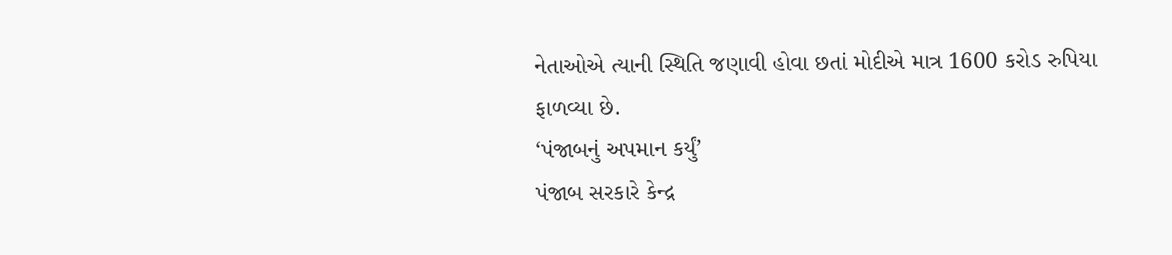નેતાઓએ ત્યાની સ્થિતિ જણાવી હોવા છતાં મોદીએ માત્ર 1600 કરોડ રુપિયા ફાળવ્યા છે.
‘પંજાબનું અપમાન કર્યું’
પંજાબ સરકારે કેન્દ્ર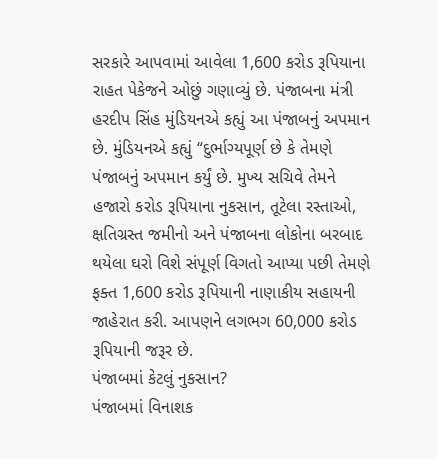સરકારે આપવામાં આવેલા 1,600 કરોડ રૂપિયાના રાહત પેકેજને ઓછું ગણાવ્યું છે. પંજાબના મંત્રી હરદીપ સિંહ મુંડિયનએ કહ્યું આ પંજાબનું અપમાન છે. મુંડિયનએ કહ્યું “દુર્ભાગ્યપૂર્ણ છે કે તેમણે પંજાબનું અપમાન કર્યું છે. મુખ્ય સચિવે તેમને હજારો કરોડ રૂપિયાના નુકસાન, તૂટેલા રસ્તાઓ, ક્ષતિગ્રસ્ત જમીનો અને પંજાબના લોકોના બરબાદ થયેલા ઘરો વિશે સંપૂર્ણ વિગતો આપ્યા પછી તેમણે ફક્ત 1,600 કરોડ રૂપિયાની નાણાકીય સહાયની જાહેરાત કરી. આપણને લગભગ 60,000 કરોડ રૂપિયાની જરૂર છે.
પંજાબમાં કેટલું નુકસાન?
પંજાબમાં વિનાશક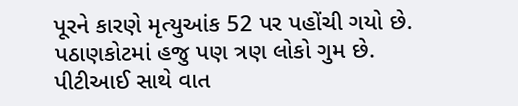પૂરને કારણે મૃત્યુઆંક 52 પર પહોંચી ગયો છે. પઠાણકોટમાં હજુ પણ ત્રણ લોકો ગુમ છે. પીટીઆઈ સાથે વાત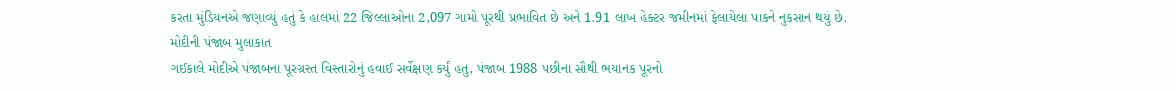કરતા મુંડિયનએ જણાવ્યું હતું કે હાલમાં 22 જિલ્લાઓના 2,097 ગામો પૂરથી પ્રભાવિત છે અને 1.91 લાખ હેક્ટર જમીનમાં ફેલાયેલા પાકને નુકસાન થયું છે.
મોદીની પંજાબ મુલાકાત
ગઈકાલે મોદીએ પંજાબના પૂરગ્રસ્ત વિસ્તારોનું હવાઈ સર્વેક્ષણ કર્યું હતુ, પંજાબ 1988 પછીના સૌથી ભયાનક પૂરનો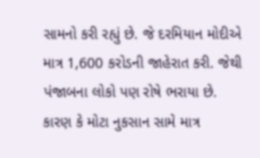સામનો કરી રહ્યું છે. જે દરમિયાન મોદીએ માત્ર 1,600 કરોડની જાહેરાત કરી. જેથી પંજાબના લોકો પણ રોષે ભરાયા છે. કારણ કે મોટા નુકસાન સામે માત્ર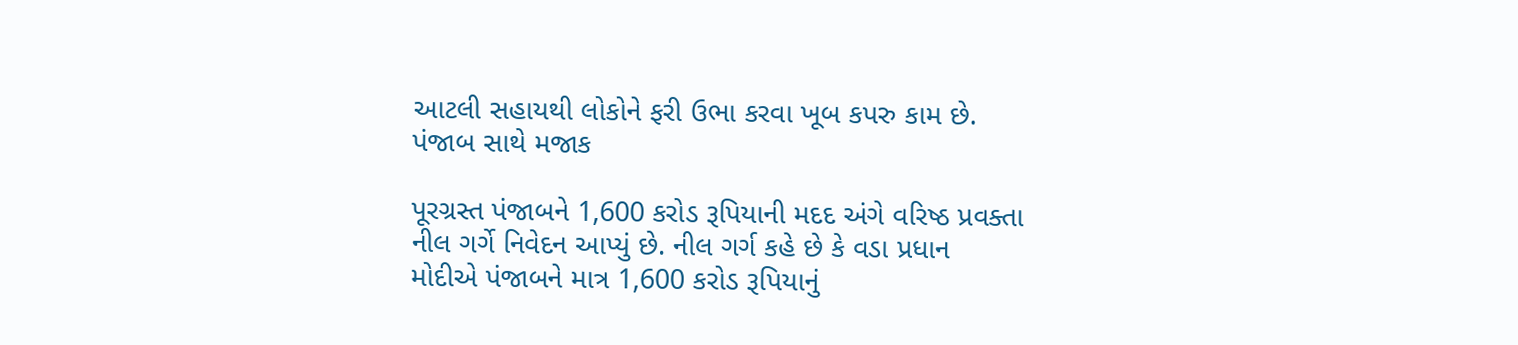આટલી સહાયથી લોકોને ફરી ઉભા કરવા ખૂબ કપરુ કામ છે.
પંજાબ સાથે મજાક

પૂરગ્રસ્ત પંજાબને 1,600 કરોડ રૂપિયાની મદદ અંગે વરિષ્ઠ પ્રવક્તા નીલ ગર્ગે નિવેદન આપ્યું છે. નીલ ગર્ગ કહે છે કે વડા પ્રધાન મોદીએ પંજાબને માત્ર 1,600 કરોડ રૂપિયાનું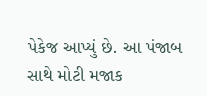પેકેજ આપ્યું છે. આ પંજાબ સાથે મોટી મજાક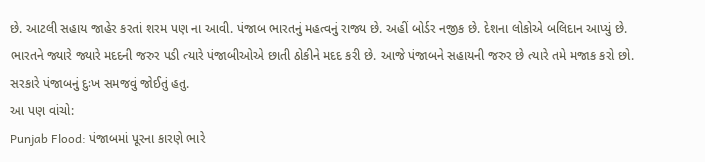છે. આટલી સહાય જાહેર કરતાં શરમ પણ ના આવી. પંજાબ ભારતનું મહત્વનું રાજ્ય છે. અહીં બોર્ડર નજીક છે. દેશના લોકોએ બલિદાન આપ્યું છે. ભારતને જ્યારે જ્યારે મદદની જરુર પડી ત્યારે પંજાબીઓએ છાતી ઠોકીને મદદ કરી છે. આજે પંજાબને સહાયની જરુર છે ત્યારે તમે મજાક કરો છો. સરકારે પંજાબનું દુઃખ સમજવું જોઈતું હતુ.
આ પણ વાંચો:
Punjab Flood: પંજાબમાં પૂરના કારણે ભારે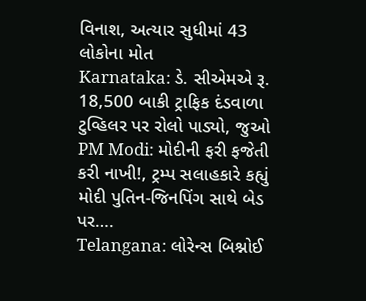વિનાશ, અત્યાર સુધીમાં 43 લોકોના મોત
Karnataka: ડે. સીએમએ રૂ. 18,500 બાકી ટ્રાફિક દંડવાળા ટુવ્હિલર પર રોલો પાડ્યો, જુઓ
PM Modi: મોદીની ફરી ફજેતી કરી નાખી!, ટ્રમ્પ સલાહકારે કહ્યું મોદી પુતિન-જિનપિંગ સાથે બેડ પર….
Telangana: લોરેન્સ બિશ્નોઈ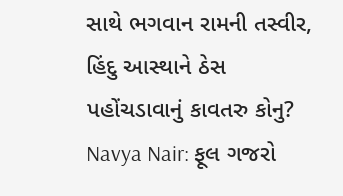સાથે ભગવાન રામની તસ્વીર, હિંદુ આસ્થાને ઠેસ પહોંચડાવાનું કાવતરુ કોનુ?
Navya Nair: ફૂલ ગજરો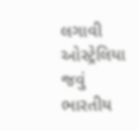લગાવી ઓસ્ટ્રેલિયા જવું ભારતીય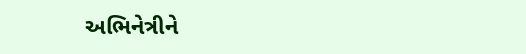અભિનેત્રીને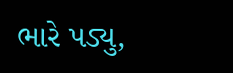ભારે પડ્યુ,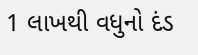1 લાખથી વધુનો દંડ